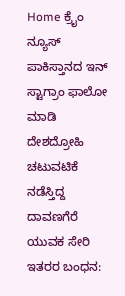Home ಕ್ರೈಂ ನ್ಯೂಸ್ ಪಾಕಿಸ್ತಾನದ ಇನ್ ಸ್ಟಾಗ್ರಾಂ ಫಾಲೋ ಮಾಡಿ ದೇಶದ್ರೋಹಿ ಚಟುವಟಿಕೆ ನಡೆಸ್ತಿದ್ದ ದಾವಣಗೆರೆ ಯುವಕ ಸೇರಿ ಇತರರ ಬಂಧನ: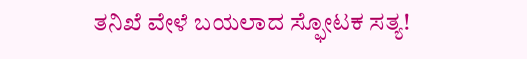ತನಿಖೆ ವೇಳೆ ಬಯಲಾದ ಸ್ಫೋಟಕ ಸತ್ಯ!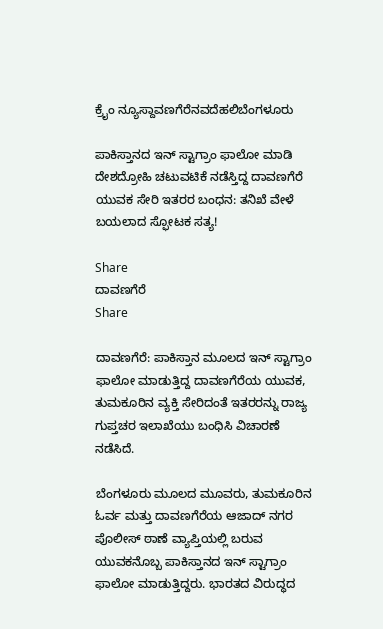ಕ್ರೈಂ ನ್ಯೂಸ್ದಾವಣಗೆರೆನವದೆಹಲಿಬೆಂಗಳೂರು

ಪಾಕಿಸ್ತಾನದ ಇನ್ ಸ್ಟಾಗ್ರಾಂ ಫಾಲೋ ಮಾಡಿ ದೇಶದ್ರೋಹಿ ಚಟುವಟಿಕೆ ನಡೆಸ್ತಿದ್ದ ದಾವಣಗೆರೆ ಯುವಕ ಸೇರಿ ಇತರರ ಬಂಧನ: ತನಿಖೆ ವೇಳೆ ಬಯಲಾದ ಸ್ಫೋಟಕ ಸತ್ಯ!

Share
ದಾವಣಗೆರೆ
Share

ದಾವಣಗೆರೆ: ಪಾಕಿಸ್ತಾನ ಮೂಲದ ಇನ್ ಸ್ಟಾಗ್ರಾಂ ಫಾಲೋ ಮಾಡುತ್ತಿದ್ದ ದಾವಣಗೆರೆಯ ಯುವಕ, ತುಮಕೂರಿನ ವ್ಯಕ್ತಿ ಸೇರಿದಂತೆ ಇತರರನ್ನು ರಾಜ್ಯ ಗುಪ್ತಚರ ಇಲಾಖೆಯು ಬಂಧಿಸಿ ವಿಚಾರಣೆ ನಡೆಸಿದೆ.

ಬೆಂಗಳೂರು ಮೂಲದ ಮೂವರು, ತುಮಕೂರಿನ ಓರ್ವ ಮತ್ತು ದಾವಣಗೆರೆಯ ಆಜಾದ್ ನಗರ ಪೊಲೀಸ್ ಠಾಣೆ ವ್ಯಾಪ್ತಿಯಲ್ಲಿ ಬರುವ ಯುವಕನೊಬ್ಬ ಪಾಕಿಸ್ತಾನದ ಇನ್ ಸ್ಟಾಗ್ರಾಂ ಫಾಲೋ ಮಾಡುತ್ತಿದ್ದರು. ಭಾರತದ ವಿರುದ್ಧದ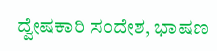ದ್ವೇಷಕಾರಿ ಸಂದೇಶ, ಭಾಷಣ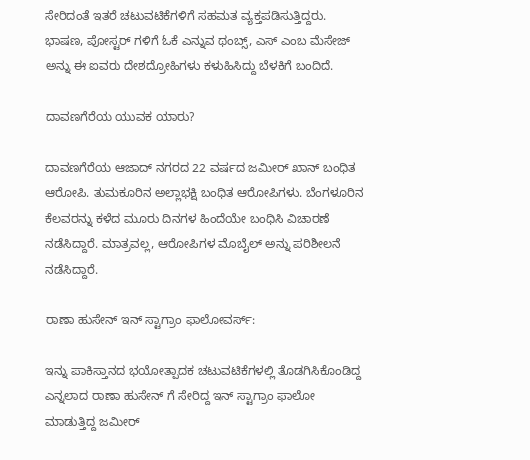ಸೇರಿದಂತೆ ಇತರೆ ಚಟುವಟಿಕೆಗಳಿಗೆ ಸಹಮತ ವ್ಯಕ್ತಪಡಿಸುತ್ತಿದ್ದರು. ಭಾಷಣ, ಪೋಸ್ಟರ್ ಗಳಿಗೆ ಓಕೆ ಎನ್ನುವ ಥಂಬ್ಸ್, ಎಸ್ ಎಂಬ ಮೆಸೇಜ್ ಅನ್ನು ಈ ಐವರು ದೇಶದ್ರೋಹಿಗಳು ಕಳುಹಿಸಿದ್ದು ಬೆಳಕಿಗೆ ಬಂದಿದೆ.

ದಾವಣಗೆರೆಯ ಯುವಕ ಯಾರು?

ದಾವಣಗೆರೆಯ ಆಜಾದ್ ನಗರದ 22 ವರ್ಷದ ಜಮೀರ್ ಖಾನ್ ಬಂಧಿತ ಆರೋಪಿ. ತುಮಕೂರಿನ ಅಲ್ಲಾಭಕ್ಷಿ ಬಂಧಿತ ಆರೋಪಿಗಳು. ಬೆಂಗಳೂರಿನ ಕೆಲವರನ್ನು ಕಳೆದ ಮೂರು ದಿನಗಳ ಹಿಂದೆಯೇ ಬಂಧಿಸಿ ವಿಚಾರಣೆ ನಡೆಸಿದ್ದಾರೆ. ಮಾತ್ರವಲ್ಲ, ಆರೋಪಿಗಳ ಮೊಬೈಲ್ ಅನ್ನು ಪರಿಶೀಲನೆ ನಡೆಸಿದ್ದಾರೆ.

ರಾಣಾ ಹುಸೇನ್ ಇನ್ ಸ್ಟಾಗ್ರಾಂ ಫಾಲೋವರ್ಸ್:

ಇನ್ನು ಪಾಕಿಸ್ತಾನದ ಭಯೋತ್ಪಾದಕ ಚಟುವಟಿಕೆಗಳಲ್ಲಿ ತೊಡಗಿಸಿಕೊಂಡಿದ್ದ ಎನ್ನಲಾದ ರಾಣಾ ಹುಸೇನ್ ಗೆ ಸೇರಿದ್ದ ಇನ್ ಸ್ಟಾಗ್ರಾಂ ಫಾಲೋ ಮಾಡುತ್ತಿದ್ದ ಜಮೀರ್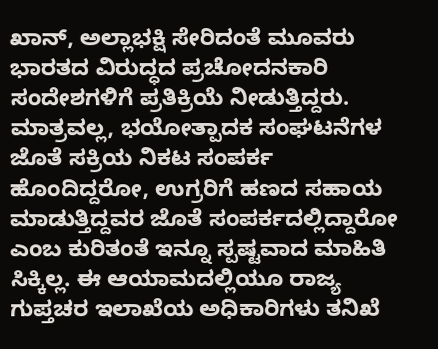ಖಾನ್, ಅಲ್ಲಾಭಕ್ಷಿ ಸೇರಿದಂತೆ ಮೂವರು ಭಾರತದ ವಿರುದ್ಧದ ಪ್ರಚೋದನಕಾರಿ ಸಂದೇಶಗಳಿಗೆ ಪ್ರತಿಕ್ರಿಯೆ ನೀಡುತ್ತಿದ್ದರು. ಮಾತ್ರವಲ್ಲ, ಭಯೋತ್ಪಾದಕ ಸಂಘಟನೆಗಳ ಜೊತೆ ಸಕ್ರಿಯ ನಿಕಟ ಸಂಪರ್ಕ ಹೊಂದಿದ್ದರೋ, ಉಗ್ರರಿಗೆ ಹಣದ ಸಹಾಯ ಮಾಡುತ್ತಿದ್ದವರ ಜೊತೆ ಸಂಪರ್ಕದಲ್ಲಿದ್ದಾರೋ ಎಂಬ ಕುರಿತಂತೆ ಇನ್ನೂ ಸ್ಪಷ್ಟವಾದ ಮಾಹಿತಿ ಸಿಕ್ಕಿಲ್ಲ. ಈ ಆಯಾಮದಲ್ಲಿಯೂ ರಾಜ್ಯ ಗುಪ್ತಚರ ಇಲಾಖೆಯ ಅಧಿಕಾರಿಗಳು ತನಿಖೆ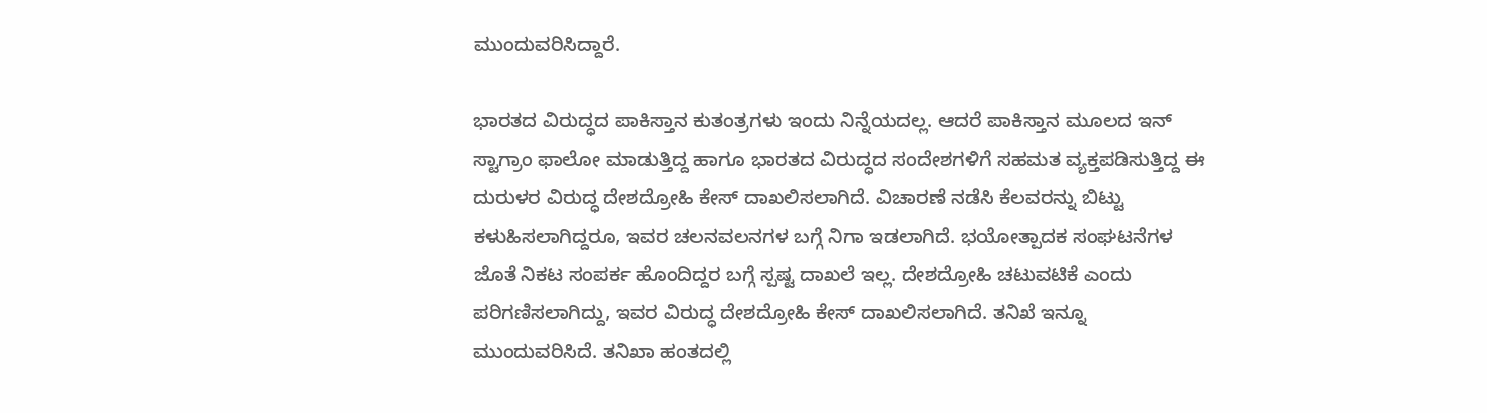ಮುಂದುವರಿಸಿದ್ದಾರೆ.

ಭಾರತದ ವಿರುದ್ಧದ ಪಾಕಿಸ್ತಾನ ಕುತಂತ್ರಗಳು ಇಂದು ನಿನ್ನೆಯದಲ್ಲ. ಆದರೆ ಪಾಕಿಸ್ತಾನ ಮೂಲದ ಇನ್ ಸ್ಟಾಗ್ರಾಂ ಫಾಲೋ ಮಾಡುತ್ತಿದ್ದ ಹಾಗೂ ಭಾರತದ ವಿರುದ್ಧದ ಸಂದೇಶಗಳಿಗೆ ಸಹಮತ ವ್ಯಕ್ತಪಡಿಸುತ್ತಿದ್ದ ಈ ದುರುಳರ ವಿರುದ್ಧ ದೇಶದ್ರೋಹಿ ಕೇಸ್ ದಾಖಲಿಸಲಾಗಿದೆ. ವಿಚಾರಣೆ ನಡೆಸಿ ಕೆಲವರನ್ನು ಬಿಟ್ಟು ಕಳುಹಿಸಲಾಗಿದ್ದರೂ, ಇವರ ಚಲನವಲನಗಳ ಬಗ್ಗೆ ನಿಗಾ ಇಡಲಾಗಿದೆ. ಭಯೋತ್ಪಾದಕ ಸಂಘಟನೆಗಳ ಜೊತೆ ನಿಕಟ ಸಂಪರ್ಕ ಹೊಂದಿದ್ದರ ಬಗ್ಗೆ ಸ್ಪಷ್ಟ ದಾಖಲೆ ಇಲ್ಲ. ದೇಶದ್ರೋಹಿ ಚಟುವಟಿಕೆ ಎಂದು ಪರಿಗಣಿಸಲಾಗಿದ್ದು, ಇವರ ವಿರುದ್ಧ ದೇಶದ್ರೋಹಿ ಕೇಸ್ ದಾಖಲಿಸಲಾಗಿದೆ. ತನಿಖೆ ಇನ್ನೂ ಮುಂದುವರಿಸಿದೆ. ತನಿಖಾ ಹಂತದಲ್ಲಿ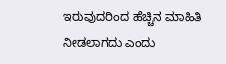ಇರುವುದರಿಂದ ಹೆಚ್ಚಿನ ಮಾಹಿತಿ ನೀಡಲಾಗದು ಎಂದು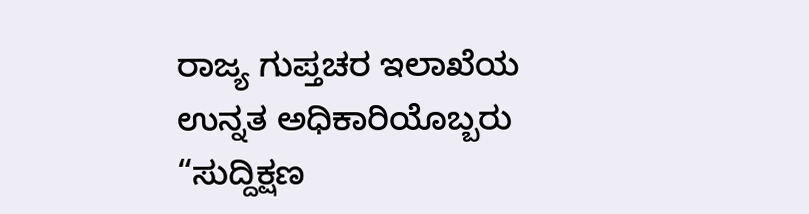ರಾಜ್ಯ ಗುಪ್ತಚರ ಇಲಾಖೆಯ ಉನ್ನತ ಅಧಿಕಾರಿಯೊಬ್ಬರು “ಸುದ್ದಿಕ್ಷಣ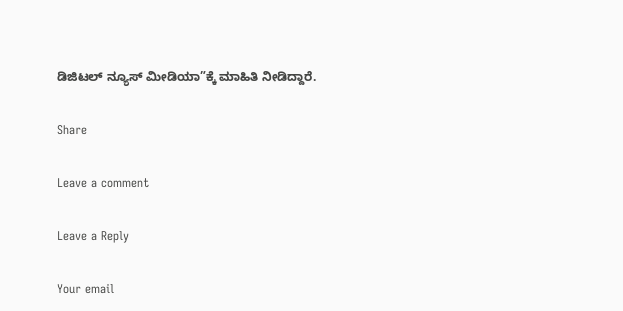ಡಿಜಿಟಲ್ ನ್ಯೂಸ್ ಮೀಡಿಯಾ”ಕ್ಕೆ ಮಾಹಿತಿ ನೀಡಿದ್ದಾರೆ.

Share

Leave a comment

Leave a Reply

Your email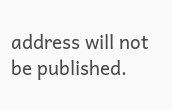address will not be published.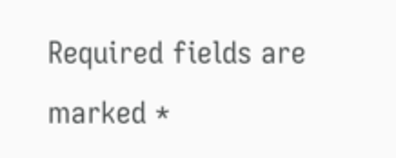Required fields are marked *